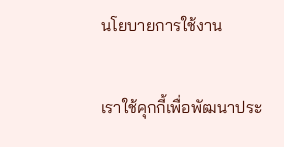นโยบายการใช้งาน

เราใช้คุกกี้เพื่อพัฒนาประ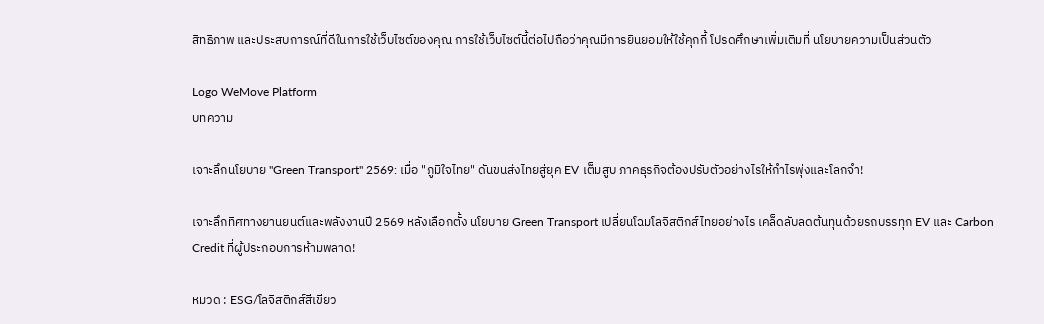สิทธิภาพ และประสบการณ์ที่ดีในการใช้เว็บไซต์ของคุณ การใช้เว็บไซต์นี้ต่อไปถือว่าคุณมีการยินยอมให้ใช้คุกกี้ โปรดศึกษาเพิ่มเติมที่ นโยบายความเป็นส่วนตัว

Logo WeMove Platform
บทความ

เจาะลึกนโยบาย "Green Transport" 2569: เมื่อ "ภูมิใจไทย" ดันขนส่งไทยสู่ยุค EV เต็มสูบ ภาคธุรกิจต้องปรับตัวอย่างไรให้กำไรพุ่งและโลกจำ!

เจาะลึกทิศทางยานยนต์และพลังงานปี 2569 หลังเลือกตั้ง นโยบาย Green Transport เปลี่ยนโฉมโลจิสติกส์ไทยอย่างไร เคล็ดลับลดต้นทุนด้วยรถบรรทุก EV และ Carbon Credit ที่ผู้ประกอบการห้ามพลาด!

หมวด : ESG/โลจิสติกส์สีเขียว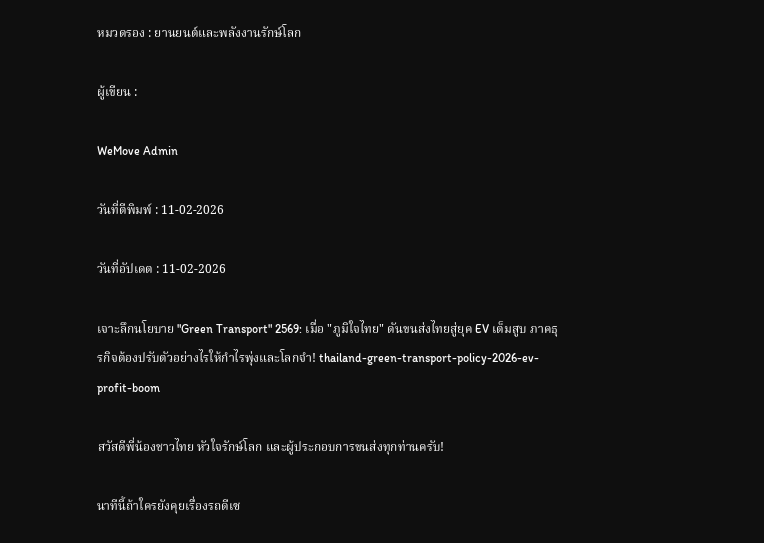หมวดรอง : ยานยนต์และพลังงานรักษ์โลก

ผู้เขียน :

WeMove Admin

วันที่ตีพิมพ์ : 11-02-2026

วันที่อัปเดต : 11-02-2026

เจาะลึกนโยบาย "Green Transport" 2569: เมื่อ "ภูมิใจไทย" ดันขนส่งไทยสู่ยุค EV เต็มสูบ ภาคธุรกิจต้องปรับตัวอย่างไรให้กำไรพุ่งและโลกจำ! thailand-green-transport-policy-2026-ev-profit-boom

สวัสดีพี่น้องชาวไทย หัวใจรักษ์โลก และผู้ประกอบการขนส่งทุกท่านครับ!

นาทีนี้ถ้าใครยังคุยเรื่องรถดีเซ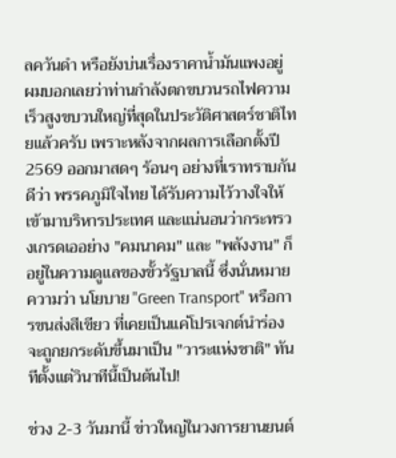ลควันดำ หรือยังบ่นเรื่องราคาน้ำมันแพงอยู่ ผมบอกเลยว่าท่านกำลังตกขบวนรถไฟความเร็วสูงขบวนใหญ่ที่สุดในประวัติศาสตร์ชาติไทยแล้วครับ เพราะหลังจากผลการเลือกตั้งปี 2569 ออกมาสดๆ ร้อนๆ อย่างที่เราทราบกันดีว่า พรรคภูมิใจไทย ได้รับความไว้วางใจให้เข้ามาบริหารประเทศ และแน่นอนว่ากระทรวงเกรดเออย่าง "คมนาคม" และ "พลังงาน" ก็อยู่ในความดูแลของขั้วรัฐบาลนี้ ซึ่งนั่นหมายความว่า นโยบาย "Green Transport" หรือการขนส่งสีเขียว ที่เคยเป็นแค่โปรเจกต์นำร่อง จะถูกยกระดับขึ้นมาเป็น "วาระแห่งชาติ" ทันทีตั้งแต่วินาทีนี้เป็นต้นไป!

ช่วง 2-3 วันมานี้ ข่าวใหญ่ในวงการยานยนต์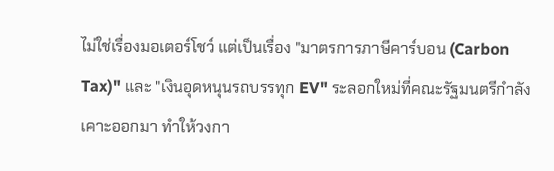ไม่ใช่เรื่องมอเตอร์โชว์ แต่เป็นเรื่อง "มาตรการภาษีคาร์บอน (Carbon Tax)" และ "เงินอุดหนุนรถบรรทุก EV" ระลอกใหม่ที่คณะรัฐมนตรีกำลังเคาะออกมา ทำให้วงกา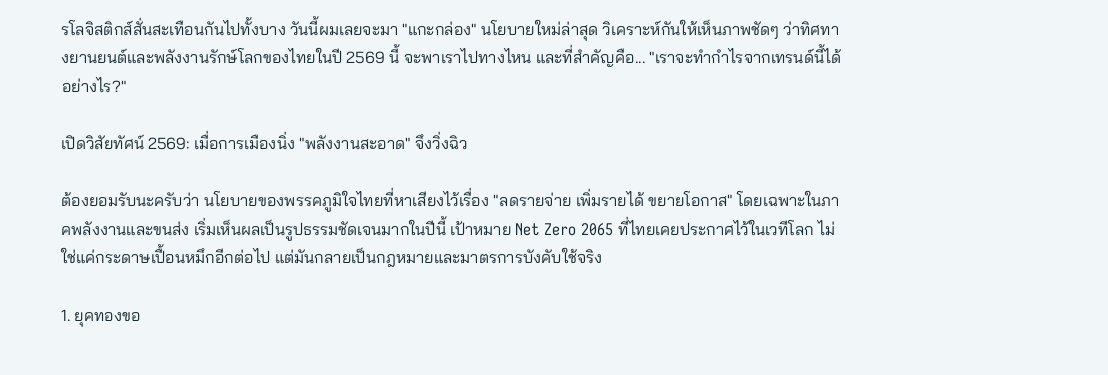รโลจิสติกส์สั่นสะเทือนกันไปทั้งบาง วันนี้ผมเลยจะมา "แกะกล่อง" นโยบายใหม่ล่าสุด วิเคราะห์กันให้เห็นภาพชัดๆ ว่าทิศทางยานยนต์และพลังงานรักษ์โลกของไทยในปี 2569 นี้ จะพาเราไปทางไหน และที่สำคัญคือ... "เราจะทำกำไรจากเทรนด์นี้ได้อย่างไร?"

เปิดวิสัยทัศน์ 2569: เมื่อการเมืองนิ่ง "พลังงานสะอาด" จึงวิ่งฉิว

ต้องยอมรับนะครับว่า นโยบายของพรรคภูมิใจไทยที่หาเสียงไว้เรื่อง "ลดรายจ่าย เพิ่มรายได้ ขยายโอกาส" โดยเฉพาะในภาคพลังงานและขนส่ง เริ่มเห็นผลเป็นรูปธรรมชัดเจนมากในปีนี้ เป้าหมาย Net Zero 2065 ที่ไทยเคยประกาศไว้ในเวทีโลก ไม่ใช่แค่กระดาษเปื้อนหมึกอีกต่อไป แต่มันกลายเป็นกฎหมายและมาตรการบังคับใช้จริง

1. ยุคทองขอ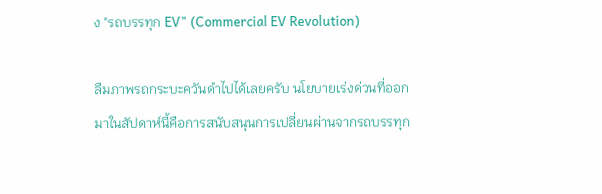ง "รถบรรทุก EV" (Commercial EV Revolution)

ลืมภาพรถกระบะควันดำไปได้เลยครับ นโยบายเร่งด่วนที่ออกมาในสัปดาห์นี้คือการสนับสนุนการเปลี่ยนผ่านจากรถบรรทุก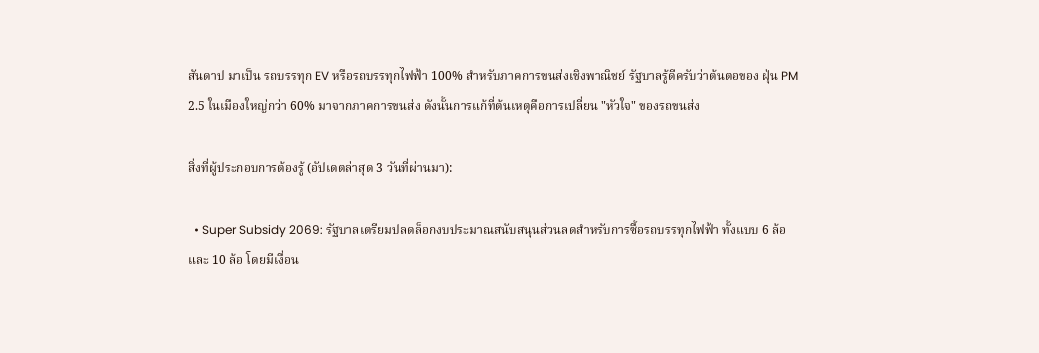สันดาป มาเป็น รถบรรทุก EV หรือรถบรรทุกไฟฟ้า 100% สำหรับภาคการขนส่งเชิงพาณิชย์ รัฐบาลรู้ดีครับว่าต้นตอของ ฝุ่น PM 2.5 ในเมืองใหญ่กว่า 60% มาจากภาคการขนส่ง ดังนั้นการแก้ที่ต้นเหตุคือการเปลี่ยน "หัวใจ" ของรถขนส่ง

สิ่งที่ผู้ประกอบการต้องรู้ (อัปเดตล่าสุด 3 วันที่ผ่านมา):

  • Super Subsidy 2069: รัฐบาลเตรียมปลดล็อกงบประมาณสนับสนุนส่วนลดสำหรับการซื้อรถบรรทุกไฟฟ้า ทั้งแบบ 6 ล้อ และ 10 ล้อ โดยมีเงื่อน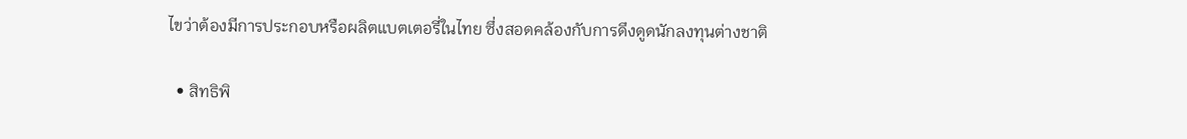ไขว่าต้องมีการประกอบหรือผลิตแบตเตอรี่ในไทย ซึ่งสอดคล้องกับการดึงดูดนักลงทุนต่างชาติ

  • สิทธิพิ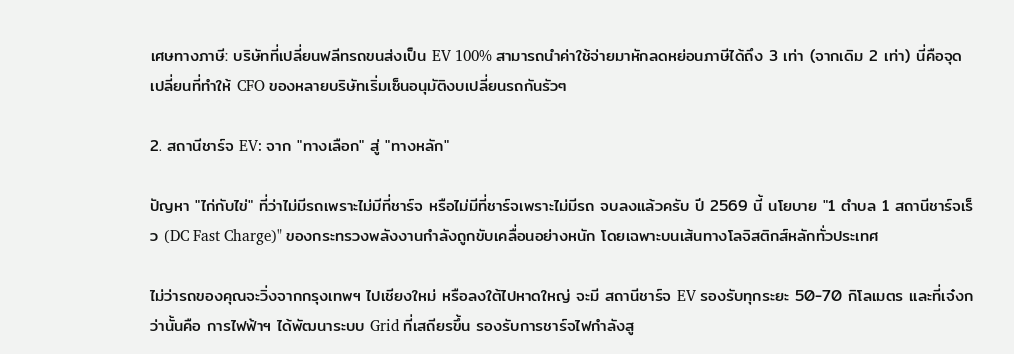เศษทางภาษี: บริษัทที่เปลี่ยนฟลีทรถขนส่งเป็น EV 100% สามารถนำค่าใช้จ่ายมาหักลดหย่อนภาษีได้ถึง 3 เท่า (จากเดิม 2 เท่า) นี่คือจุดเปลี่ยนที่ทำให้ CFO ของหลายบริษัทเริ่มเซ็นอนุมัติงบเปลี่ยนรถกันรัวๆ

2. สถานีชาร์จ EV: จาก "ทางเลือก" สู่ "ทางหลัก"

ปัญหา "ไก่กับไข่" ที่ว่าไม่มีรถเพราะไม่มีที่ชาร์จ หรือไม่มีที่ชาร์จเพราะไม่มีรถ จบลงแล้วครับ ปี 2569 นี้ นโยบาย "1 ตำบล 1 สถานีชาร์จเร็ว (DC Fast Charge)" ของกระทรวงพลังงานกำลังถูกขับเคลื่อนอย่างหนัก โดยเฉพาะบนเส้นทางโลจิสติกส์หลักทั่วประเทศ

ไม่ว่ารถของคุณจะวิ่งจากกรุงเทพฯ ไปเชียงใหม่ หรือลงใต้ไปหาดใหญ่ จะมี สถานีชาร์จ EV รองรับทุกระยะ 50-70 กิโลเมตร และที่เจ๋งกว่านั้นคือ การไฟฟ้าฯ ได้พัฒนาระบบ Grid ที่เสถียรขึ้น รองรับการชาร์จไฟกำลังสู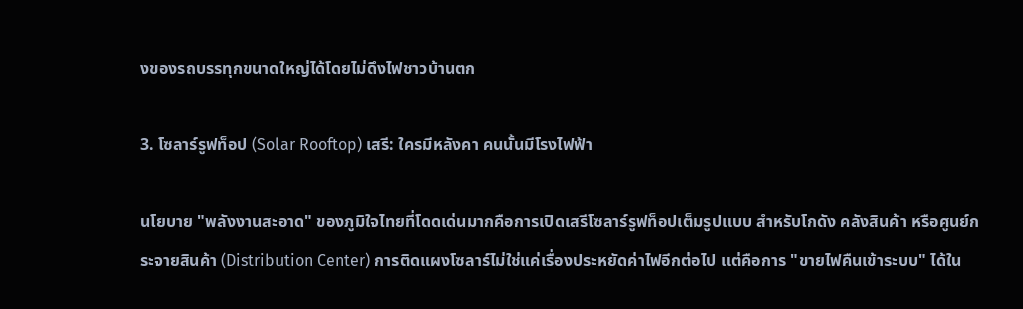งของรถบรรทุกขนาดใหญ่ได้โดยไม่ดึงไฟชาวบ้านตก

3. โซลาร์รูฟท็อป (Solar Rooftop) เสรี: ใครมีหลังคา คนนั้นมีโรงไฟฟ้า

นโยบาย "พลังงานสะอาด" ของภูมิใจไทยที่โดดเด่นมากคือการเปิดเสรีโซลาร์รูฟท็อปเต็มรูปแบบ สำหรับโกดัง คลังสินค้า หรือศูนย์กระจายสินค้า (Distribution Center) การติดแผงโซลาร์ไม่ใช่แค่เรื่องประหยัดค่าไฟอีกต่อไป แต่คือการ "ขายไฟคืนเข้าระบบ" ได้ใน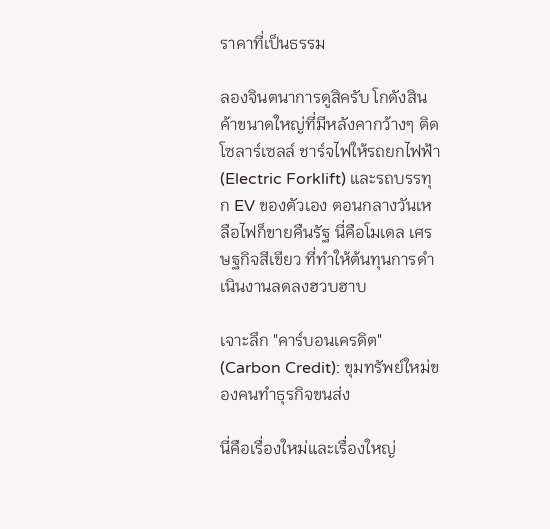ราคาที่เป็นธรรม

ลองจินตนาการดูสิครับ โกดังสินค้าขนาดใหญ่ที่มีหลังคากว้างๆ ติดโซลาร์เซลล์ ชาร์จไฟให้รถยกไฟฟ้า (Electric Forklift) และรถบรรทุก EV ของตัวเอง ตอนกลางวันเหลือไฟก็ขายคืนรัฐ นี่คือโมเดล เศรษฐกิจสีเขียว ที่ทำให้ต้นทุนการดำเนินงานลดลงฮวบฮาบ

เจาะลึก "คาร์บอนเครดิต" (Carbon Credit): ขุมทรัพย์ใหม่ของคนทำธุรกิจขนส่ง

นี่คือเรื่องใหม่และเรื่องใหญ่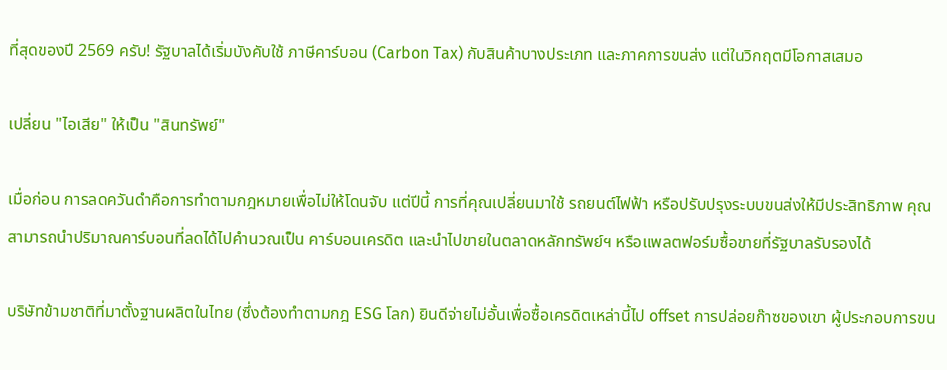ที่สุดของปี 2569 ครับ! รัฐบาลได้เริ่มบังคับใช้ ภาษีคาร์บอน (Carbon Tax) กับสินค้าบางประเภท และภาคการขนส่ง แต่ในวิกฤตมีโอกาสเสมอ

เปลี่ยน "ไอเสีย" ให้เป็น "สินทรัพย์"

เมื่อก่อน การลดควันดำคือการทำตามกฎหมายเพื่อไม่ให้โดนจับ แต่ปีนี้ การที่คุณเปลี่ยนมาใช้ รถยนต์ไฟฟ้า หรือปรับปรุงระบบขนส่งให้มีประสิทธิภาพ คุณสามารถนำปริมาณคาร์บอนที่ลดได้ไปคำนวณเป็น คาร์บอนเครดิต และนำไปขายในตลาดหลักทรัพย์ฯ หรือแพลตฟอร์มซื้อขายที่รัฐบาลรับรองได้

บริษัทข้ามชาติที่มาตั้งฐานผลิตในไทย (ซึ่งต้องทำตามกฎ ESG โลก) ยินดีจ่ายไม่อั้นเพื่อซื้อเครดิตเหล่านี้ไป offset การปล่อยก๊าซของเขา ผู้ประกอบการขน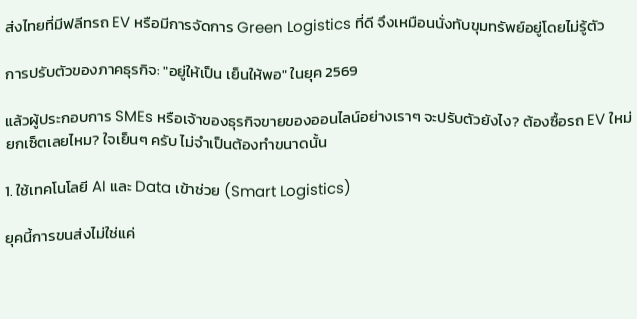ส่งไทยที่มีฟลีทรถ EV หรือมีการจัดการ Green Logistics ที่ดี จึงเหมือนนั่งทับขุมทรัพย์อยู่โดยไม่รู้ตัว

การปรับตัวของภาคธุรกิจ: "อยู่ให้เป็น เย็นให้พอ" ในยุค 2569

แล้วผู้ประกอบการ SMEs หรือเจ้าของธุรกิจขายของออนไลน์อย่างเราๆ จะปรับตัวยังไง? ต้องซื้อรถ EV ใหม่ยกเซ็ตเลยไหม? ใจเย็นๆ ครับ ไม่จำเป็นต้องทำขนาดนั้น

1. ใช้เทคโนโลยี AI และ Data เข้าช่วย (Smart Logistics)

ยุคนี้การขนส่งไม่ใช่แค่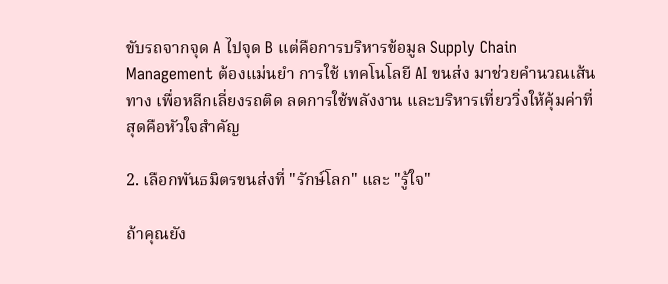ขับรถจากจุด A ไปจุด B แต่คือการบริหารข้อมูล Supply Chain Management ต้องแม่นยำ การใช้ เทคโนโลยี AI ขนส่ง มาช่วยคำนวณเส้นทาง เพื่อหลีกเลี่ยงรถติด ลดการใช้พลังงาน และบริหารเที่ยววิ่งให้คุ้มค่าที่สุดคือหัวใจสำคัญ

2. เลือกพันธมิตรขนส่งที่ "รักษ์โลก" และ "รู้ใจ"

ถ้าคุณยัง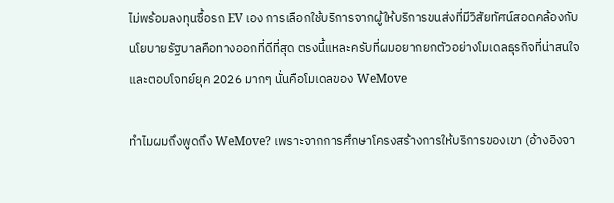ไม่พร้อมลงทุนซื้อรถ EV เอง การเลือกใช้บริการจากผู้ให้บริการขนส่งที่มีวิสัยทัศน์สอดคล้องกับนโยบายรัฐบาลคือทางออกที่ดีที่สุด ตรงนี้แหละครับที่ผมอยากยกตัวอย่างโมเดลธุรกิจที่น่าสนใจและตอบโจทย์ยุค 2026 มากๆ นั่นคือโมเดลของ WeMove

ทำไมผมถึงพูดถึง WeMove? เพราะจากการศึกษาโครงสร้างการให้บริการของเขา (อ้างอิงจา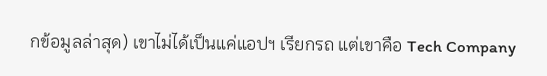กข้อมูลล่าสุด) เขาไม่ได้เป็นแค่แอปฯ เรียกรถ แต่เขาคือ Tech Company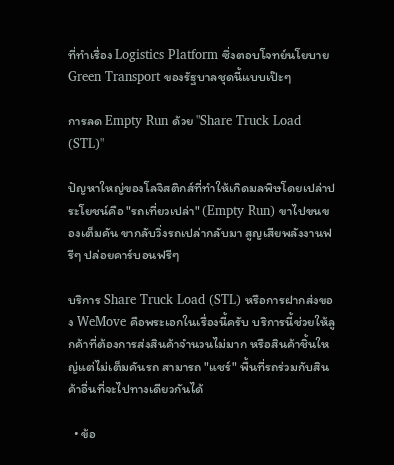ที่ทำเรื่อง Logistics Platform ซึ่งตอบโจทย์นโยบาย Green Transport ของรัฐบาลชุดนี้แบบเป๊ะๆ

การลด Empty Run ด้วย "Share Truck Load (STL)"

ปัญหาใหญ่ของโลจิสติกส์ที่ทำให้เกิดมลพิษโดยเปล่าประโยชน์คือ "รถเที่ยวเปล่า" (Empty Run) ขาไปขนของเต็มคัน ขากลับวิ่งรถเปล่ากลับมา สูญเสียพลังงานฟรีๆ ปล่อยคาร์บอนฟรีๆ

บริการ Share Truck Load (STL) หรือการฝากส่งของ WeMove คือพระเอกในเรื่องนี้ครับ บริการนี้ช่วยให้ลูกค้าที่ต้องการส่งสินค้าจำนวนไม่มาก หรือสินค้าชิ้นใหญ่แต่ไม่เต็มคันรถ สามารถ "แชร์" พื้นที่รถร่วมกับสินค้าอื่นที่จะไปทางเดียวกันได้

  • ข้อ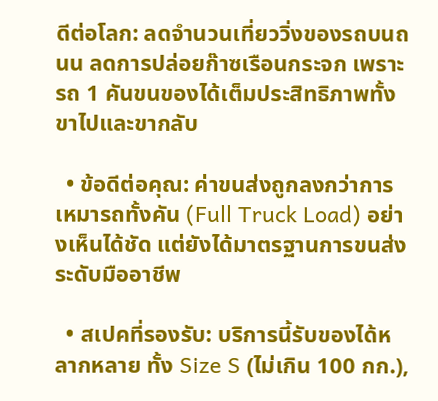ดีต่อโลก: ลดจำนวนเที่ยววิ่งของรถบนถนน ลดการปล่อยก๊าซเรือนกระจก เพราะรถ 1 คันขนของได้เต็มประสิทธิภาพทั้งขาไปและขากลับ

  • ข้อดีต่อคุณ: ค่าขนส่งถูกลงกว่าการเหมารถทั้งคัน (Full Truck Load) อย่างเห็นได้ชัด แต่ยังได้มาตรฐานการขนส่งระดับมืออาชีพ

  • สเปคที่รองรับ: บริการนี้รับของได้หลากหลาย ทั้ง Size S (ไม่เกิน 100 กก.),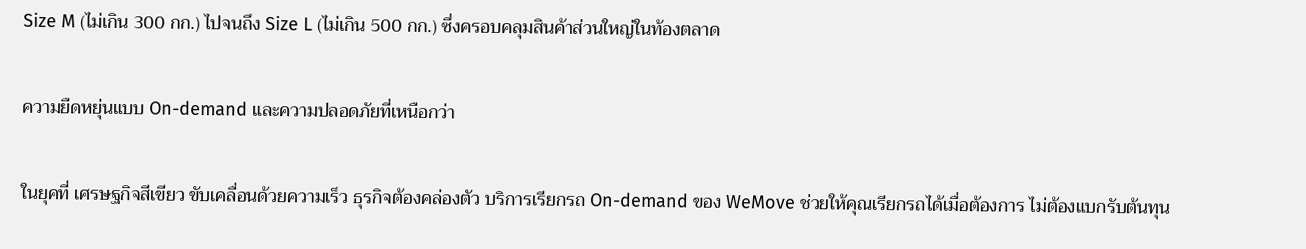Size M (ไม่เกิน 300 กก.) ไปจนถึง Size L (ไม่เกิน 500 กก.) ซึ่งครอบคลุมสินค้าส่วนใหญ่ในท้องตลาด

ความยืดหยุ่นแบบ On-demand และความปลอดภัยที่เหนือกว่า

ในยุคที่ เศรษฐกิจสีเขียว ขับเคลื่อนด้วยความเร็ว ธุรกิจต้องคล่องตัว บริการเรียกรถ On-demand ของ WeMove ช่วยให้คุณเรียกรถได้เมื่อต้องการ ไม่ต้องแบกรับต้นทุน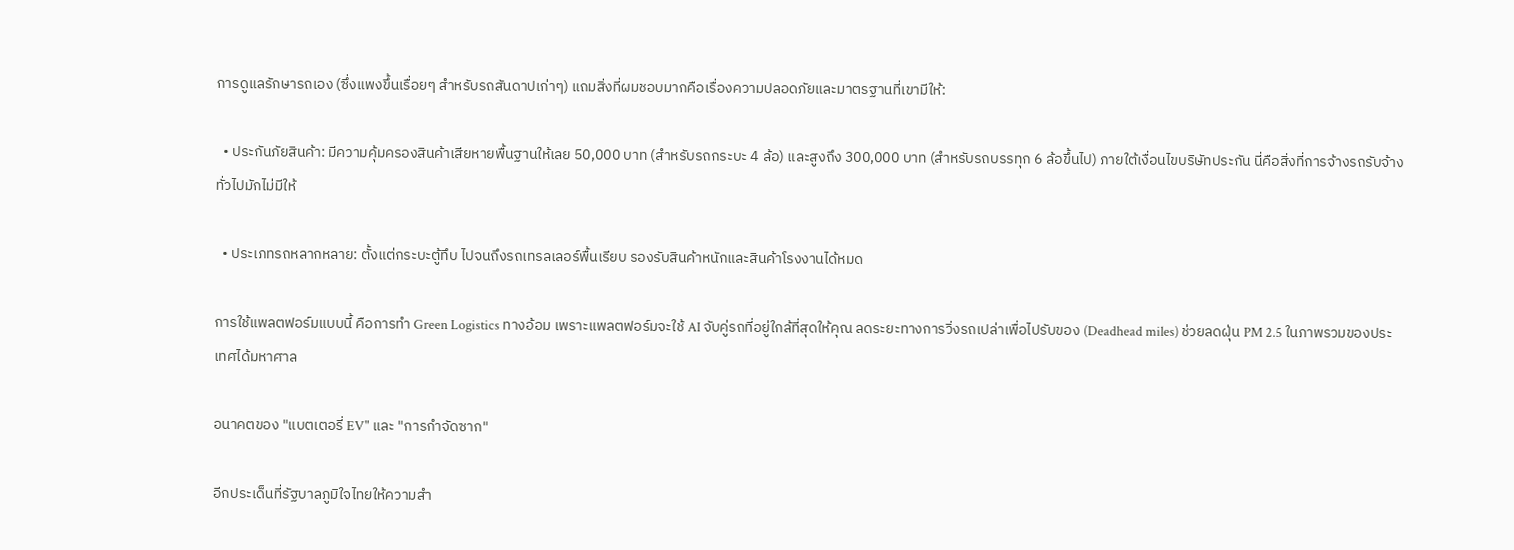การดูแลรักษารถเอง (ซึ่งแพงขึ้นเรื่อยๆ สำหรับรถสันดาปเก่าๆ) แถมสิ่งที่ผมชอบมากคือเรื่องความปลอดภัยและมาตรฐานที่เขามีให้:

  • ประกันภัยสินค้า: มีความคุ้มครองสินค้าเสียหายพื้นฐานให้เลย 50,000 บาท (สำหรับรถกระบะ 4 ล้อ) และสูงถึง 300,000 บาท (สำหรับรถบรรทุก 6 ล้อขึ้นไป) ภายใต้เงื่อนไขบริษัทประกัน นี่คือสิ่งที่การจ้างรถรับจ้างทั่วไปมักไม่มีให้

  • ประเภทรถหลากหลาย: ตั้งแต่กระบะตู้ทึบ ไปจนถึงรถเทรลเลอร์พื้นเรียบ รองรับสินค้าหนักและสินค้าโรงงานได้หมด

การใช้แพลตฟอร์มแบบนี้ คือการทำ Green Logistics ทางอ้อม เพราะแพลตฟอร์มจะใช้ AI จับคู่รถที่อยู่ใกล้ที่สุดให้คุณ ลดระยะทางการวิ่งรถเปล่าเพื่อไปรับของ (Deadhead miles) ช่วยลดฝุ่น PM 2.5 ในภาพรวมของประเทศได้มหาศาล

อนาคตของ "แบตเตอรี่ EV" และ "การกำจัดซาก"

อีกประเด็นที่รัฐบาลภูมิใจไทยให้ความสำ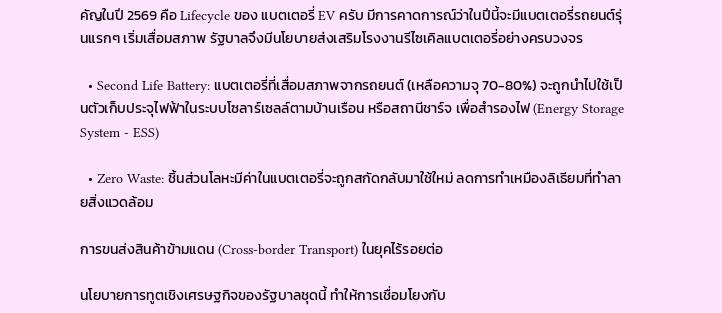คัญในปี 2569 คือ Lifecycle ของ แบตเตอรี่ EV ครับ มีการคาดการณ์ว่าในปีนี้จะมีแบตเตอรี่รถยนต์รุ่นแรกๆ เริ่มเสื่อมสภาพ รัฐบาลจึงมีนโยบายส่งเสริมโรงงานรีไซเคิลแบตเตอรี่อย่างครบวงจร

  • Second Life Battery: แบตเตอรี่ที่เสื่อมสภาพจากรถยนต์ (เหลือความจุ 70-80%) จะถูกนำไปใช้เป็นตัวเก็บประจุไฟฟ้าในระบบโซลาร์เซลล์ตามบ้านเรือน หรือสถานีชาร์จ เพื่อสำรองไฟ (Energy Storage System - ESS)

  • Zero Waste: ชิ้นส่วนโลหะมีค่าในแบตเตอรี่จะถูกสกัดกลับมาใช้ใหม่ ลดการทำเหมืองลิเธียมที่ทำลายสิ่งแวดล้อม

การขนส่งสินค้าข้ามแดน (Cross-border Transport) ในยุคไร้รอยต่อ

นโยบายการทูตเชิงเศรษฐกิจของรัฐบาลชุดนี้ ทำให้การเชื่อมโยงกับ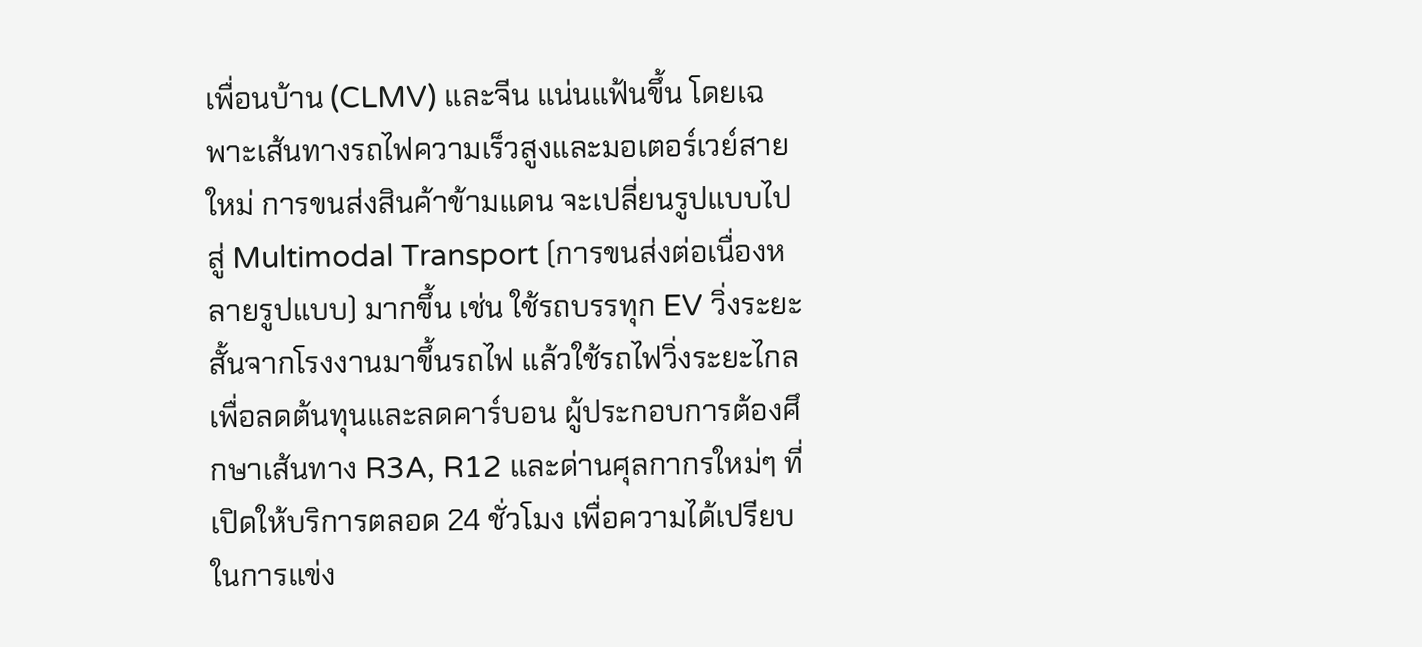เพื่อนบ้าน (CLMV) และจีน แน่นแฟ้นขึ้น โดยเฉพาะเส้นทางรถไฟความเร็วสูงและมอเตอร์เวย์สายใหม่ การขนส่งสินค้าข้ามแดน จะเปลี่ยนรูปแบบไปสู่ Multimodal Transport (การขนส่งต่อเนื่องหลายรูปแบบ) มากขึ้น เช่น ใช้รถบรรทุก EV วิ่งระยะสั้นจากโรงงานมาขึ้นรถไฟ แล้วใช้รถไฟวิ่งระยะไกลเพื่อลดต้นทุนและลดคาร์บอน ผู้ประกอบการต้องศึกษาเส้นทาง R3A, R12 และด่านศุลกากรใหม่ๆ ที่เปิดให้บริการตลอด 24 ชั่วโมง เพื่อความได้เปรียบในการแข่ง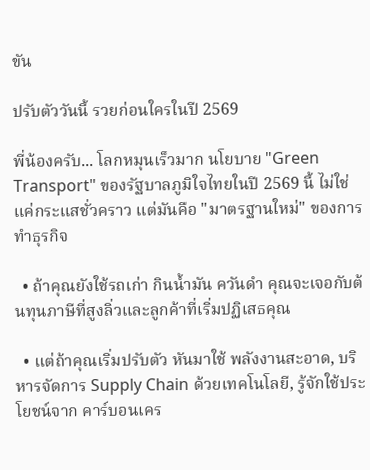ขัน

ปรับตัววันนี้ รวยก่อนใครในปี 2569

พี่น้องครับ... โลกหมุนเร็วมาก นโยบาย "Green Transport" ของรัฐบาลภูมิใจไทยในปี 2569 นี้ ไม่ใช่แค่กระแสชั่วคราว แต่มันคือ "มาตรฐานใหม่" ของการทำธุรกิจ

  • ถ้าคุณยังใช้รถเก่า กินน้ำมัน ควันดำ คุณจะเจอกับต้นทุนภาษีที่สูงลิ่วและลูกค้าที่เริ่มปฏิเสธคุณ

  • แต่ถ้าคุณเริ่มปรับตัว หันมาใช้ พลังงานสะอาด, บริหารจัดการ Supply Chain ด้วยเทคโนโลยี, รู้จักใช้ประโยชน์จาก คาร์บอนเคร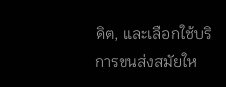ดิต, และเลือกใช้บริการขนส่งสมัยให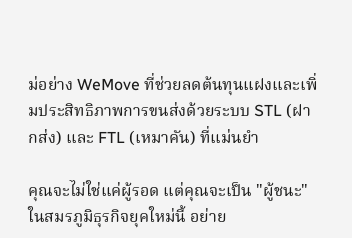ม่อย่าง WeMove ที่ช่วยลดต้นทุนแฝงและเพิ่มประสิทธิภาพการขนส่งด้วยระบบ STL (ฝากส่ง) และ FTL (เหมาคัน) ที่แม่นยำ

คุณจะไม่ใช่แค่ผู้รอด แต่คุณจะเป็น "ผู้ชนะ" ในสมรภูมิธุรกิจยุคใหม่นี้ อย่าย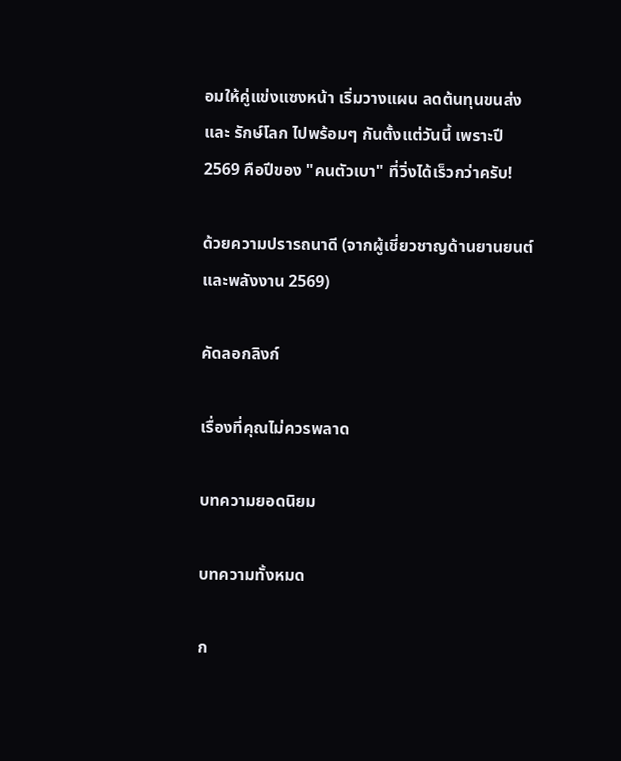อมให้คู่แข่งแซงหน้า เริ่มวางแผน ลดต้นทุนขนส่ง และ รักษ์โลก ไปพร้อมๆ กันตั้งแต่วันนี้ เพราะปี 2569 คือปีของ "คนตัวเบา" ที่วิ่งได้เร็วกว่าครับ!

ด้วยความปรารถนาดี (จากผู้เชี่ยวชาญด้านยานยนต์และพลังงาน 2569)

คัดลอกลิงก์

เรื่องที่คุณไม่ควรพลาด

บทความยอดนิยม

บทความทั้งหมด

ก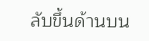ลับขึ้นด้านบน